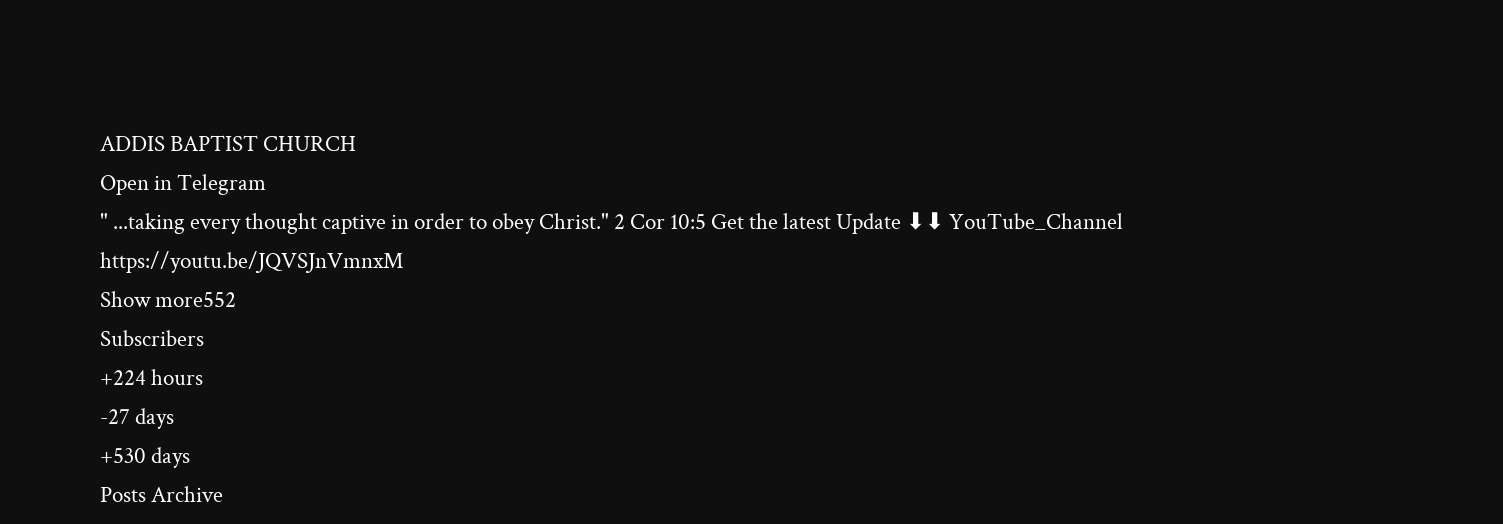ADDIS BAPTIST CHURCH
Open in Telegram
" ...taking every thought captive in order to obey Christ." 2 Cor 10:5 Get the latest Update ⬇⬇ YouTube_Channel https://youtu.be/JQVSJnVmnxM
Show more552
Subscribers
+224 hours
-27 days
+530 days
Posts Archive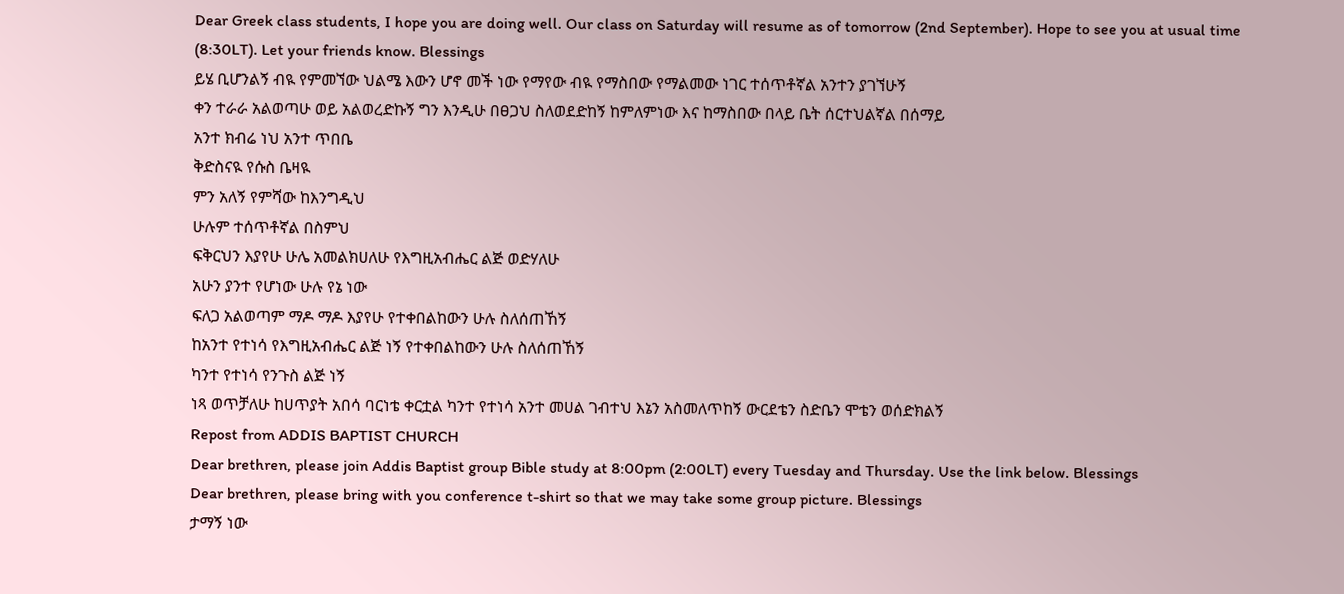Dear Greek class students, I hope you are doing well. Our class on Saturday will resume as of tomorrow (2nd September). Hope to see you at usual time (8:30LT). Let your friends know. Blessings
ይሄ ቢሆንልኝ ብዪ የምመኘው ህልሜ እውን ሆኖ መች ነው የማየው ብዪ የማስበው የማልመው ነገር ተሰጥቶኛል አንተን ያገኘሁኝ
ቀን ተራራ አልወጣሁ ወይ አልወረድኩኝ ግን እንዲሁ በፀጋህ ስለወደድከኝ ከምለምነው እና ከማስበው በላይ ቤት ሰርተህልኛል በሰማይ
አንተ ክብሬ ነህ አንተ ጥበቤ
ቅድስናዪ የሱስ ቤዛዪ
ምን አለኝ የምሻው ከእንግዲህ
ሁሉም ተሰጥቶኛል በስምህ
ፍቅርህን እያየሁ ሁሌ አመልክሀለሁ የእግዚአብሔር ልጅ ወድሃለሁ
አሁን ያንተ የሆነው ሁሉ የኔ ነው
ፍለጋ አልወጣም ማዶ ማዶ እያየሁ የተቀበልከውን ሁሉ ስለሰጠኸኝ
ከአንተ የተነሳ የእግዚአብሔር ልጅ ነኝ የተቀበልከውን ሁሉ ስለሰጠኸኝ
ካንተ የተነሳ የንጉስ ልጅ ነኝ
ነጻ ወጥቻለሁ ከሀጥያት አበሳ ባርነቴ ቀርቷል ካንተ የተነሳ አንተ መሀል ገብተህ እኔን አስመለጥከኝ ውርደቴን ስድቤን ሞቴን ወሰድክልኝ
Repost from ADDIS BAPTIST CHURCH
Dear brethren, please join Addis Baptist group Bible study at 8:00pm (2:00LT) every Tuesday and Thursday. Use the link below. Blessings
Dear brethren, please bring with you conference t-shirt so that we may take some group picture. Blessings
ታማኝ ነው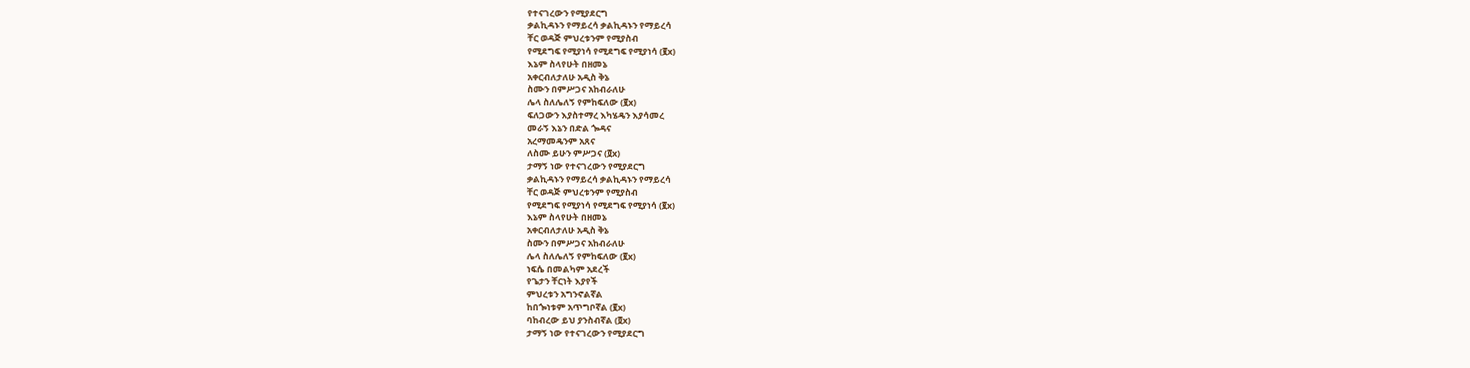የተናገረውን የሚያደርግ
ቃልኪዳኑን የማይረሳ ቃልኪዳኑን የማይረሳ
ቸር ወዳጅ ምህረቱንም የሚያስብ
የሚደግፍ የሚያነሳ የሚደግፍ የሚያነሳ (፪x)
እኔም ስላየሁት በዘመኔ
አቀርብለታለሁ አዲስ ቅኔ
ስሙን በምሥጋና አከብራለሁ
ሌላ ስለሌለኝ የምከፍለው (፪x)
ፍለጋውን እያስተማረ እካሄዴን እያሳመረ
መራኝ እኔን በድል ጐዳና
አረማመዴንም አጸና
ለስሙ ይሁን ምሥጋና (፬x)
ታማኝ ነው የተናገረውን የሚያደርግ
ቃልኪዳኑን የማይረሳ ቃልኪዳኑን የማይረሳ
ቸር ወዳጅ ምህረቱንም የሚያስብ
የሚደግፍ የሚያነሳ የሚደግፍ የሚያነሳ (፪x)
እኔም ስላየሁት በዘመኔ
አቀርብለታለሁ አዲስ ቅኔ
ስሙን በምሥጋና አከብራለሁ
ሌላ ስለሌለኝ የምከፍለው (፪x)
ነፍሴ በመልካም አደረች
የጌታን ቸርነት እያየች
ምህረቱን አግንኖልኛል
ከበጐነቱም አጥግቦኛል (፪x)
ባከብረው ይህ ያንስብኛል (፬x)
ታማኝ ነው የተናገረውን የሚያደርግ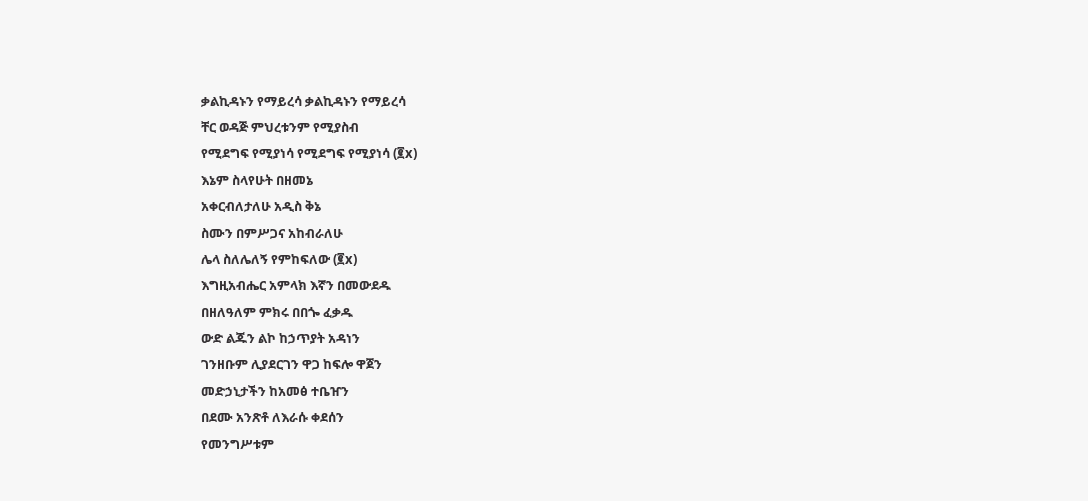ቃልኪዳኑን የማይረሳ ቃልኪዳኑን የማይረሳ
ቸር ወዳጅ ምህረቱንም የሚያስብ
የሚደግፍ የሚያነሳ የሚደግፍ የሚያነሳ (፪x)
እኔም ስላየሁት በዘመኔ
አቀርብለታለሁ አዲስ ቅኔ
ስሙን በምሥጋና አከብራለሁ
ሌላ ስለሌለኝ የምከፍለው (፪x)
እግዚአብሔር አምላክ እኛን በመውደዱ
በዘለዓለም ምክሩ በበጐ ፈቃዱ
ውድ ልጁን ልኮ ከኃጥያት አዳነን
ገንዘቡም ሊያደርገን ዋጋ ከፍሎ ዋጀን
መድኃኒታችን ከአመፅ ተቤዠን
በደሙ አንጽቶ ለእራሱ ቀደሰን
የመንግሥቱም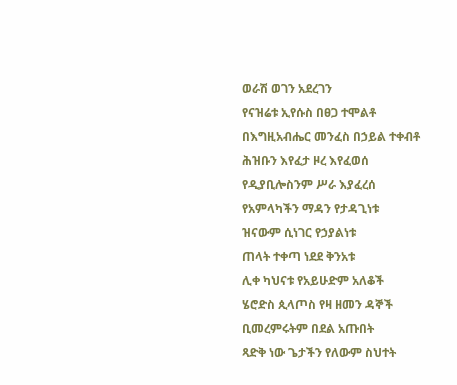ወራሽ ወገን አደረገን
የናዝሬቱ ኢየሱስ በፀጋ ተሞልቶ
በእግዚአብሔር መንፈስ በኃይል ተቀብቶ
ሕዝቡን እየፈታ ዞረ እየፈወሰ
የዲያቢሎስንም ሥራ እያፈረሰ
የአምላካችን ማዳን የታዳጊነቱ
ዝናውም ሲነገር የኃያልነቱ
ጠላት ተቀጣ ነደደ ቅንአቱ
ሊቀ ካህናቱ የአይሁድም አለቆች
ሄሮድስ ጲላጦስ የዛ ዘመን ዳኞች
ቢመረምሩትም በደል አጡበት
ጻድቅ ነው ጌታችን የለውም ስህተት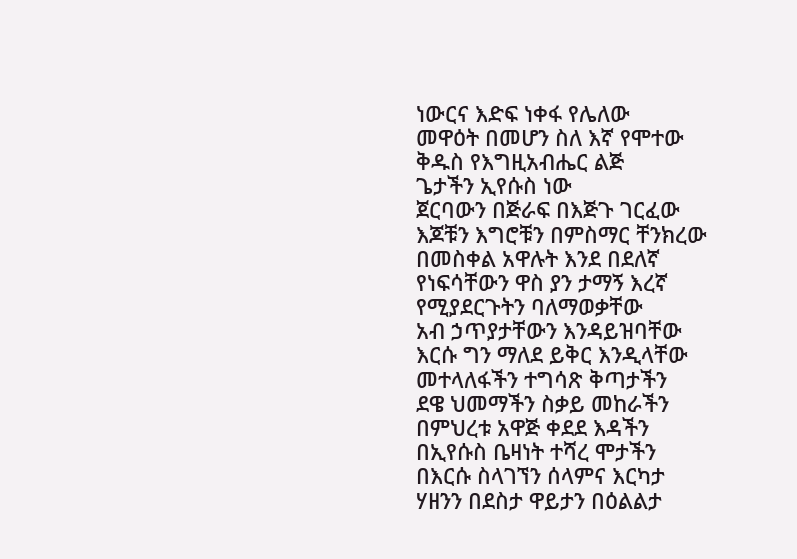ነውርና እድፍ ነቀፋ የሌለው
መዋዕት በመሆን ስለ እኛ የሞተው
ቅዱስ የእግዚአብሔር ልጅ
ጌታችን ኢየሱስ ነው
ጀርባውን በጅራፍ በእጅጉ ገርፈው
እጆቹን እግሮቹን በምስማር ቸንክረው
በመስቀል አዋሉት እንደ በደለኛ
የነፍሳቸውን ዋስ ያን ታማኝ እረኛ
የሚያደርጉትን ባለማወቃቸው
አብ ኃጥያታቸውን እንዳይዝባቸው
እርሱ ግን ማለደ ይቅር እንዲላቸው
መተላለፋችን ተግሳጽ ቅጣታችን
ደዌ ህመማችን ስቃይ መከራችን
በምህረቱ አዋጅ ቀደደ እዳችን
በኢየሱስ ቤዛነት ተሻረ ሞታችን
በእርሱ ስላገኘን ሰላምና እርካታ
ሃዘንን በደስታ ዋይታን በዕልልታ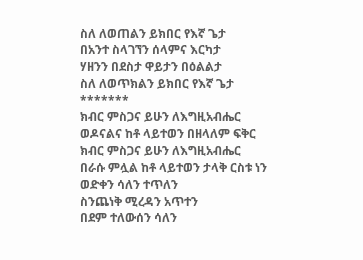ስለ ለወጠልን ይክበር የእኛ ጌታ
በአንተ ስላገኘን ሰላምና እርካታ
ሃዘንን በደስታ ዋይታን በዕልልታ
ስለ ለወጥክልን ይክበር የእኛ ጌታ
*******
ክብር ምስጋና ይሁን ለእግዚአብሔር
ወዶናልና ከቶ ላይተወን በዘላለም ፍቅር
ክብር ምስጋና ይሁን ለእግዚአብሔር
በራሱ ምሏል ከቶ ላይተወን ታላቅ ርስቱ ነን
ወድቀን ሳለን ተጥለን
ስንጨነቅ ሚረዳን አጥተን
በደም ተለውሰን ሳለን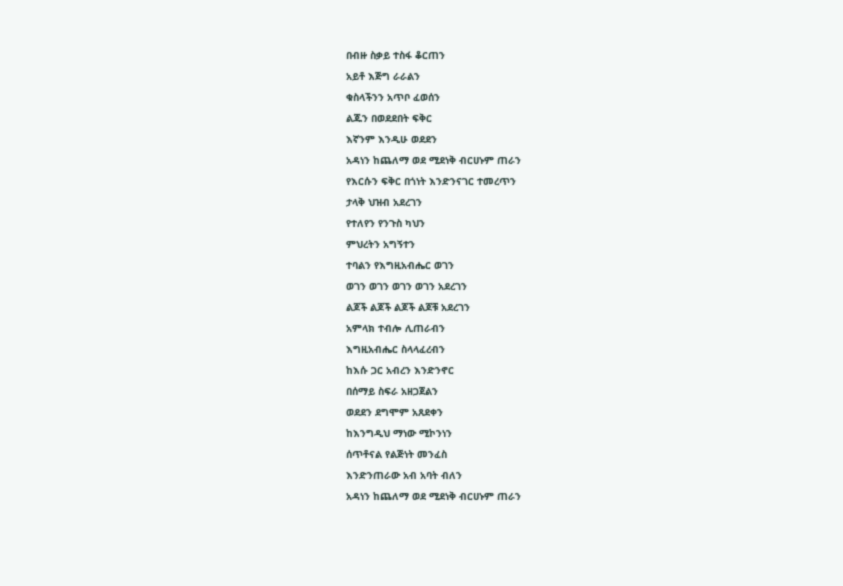በብዙ ስቃይ ተስፋ ቆርጠን
አይቶ እጅግ ራራልን
ቁስላችንን አጥቦ ፈወሰን
ልጁን በወደደበት ፍቅር
እኛንም እንዲሁ ወደደን
አዳነን ከጨለማ ወደ ሚደነቅ ብርሀኑም ጠራን
የእርሱን ፍቅር በጎነት እንድንናገር ተመረጥን
ታላቅ ህዝብ አደረገን
የተለየን የንጉስ ካህን
ምህረትን አግኝተን
ተባልን የእግዚአብሔር ወገን
ወገን ወገን ወገን ወገን አደረገን
ልጆች ልጆች ልጆች ልጆቹ አደረገን
አምላክ ተብሎ ሊጠራብን
እግዚአብሔር ስላላፈረብን
ከእሱ ጋር አብረን እንድንኖር
በሰማይ ስፍራ አዘጋጀልን
ወደደን ደግሞም አጸደቀን
ከእንግዲህ ማነው ሚኮንነን
ሰጥቶናል የልጅነት መንፈስ
እንድንጠራው አብ አባት ብለን
አዳነን ከጨለማ ወደ ሚደነቅ ብርሀኑም ጠራን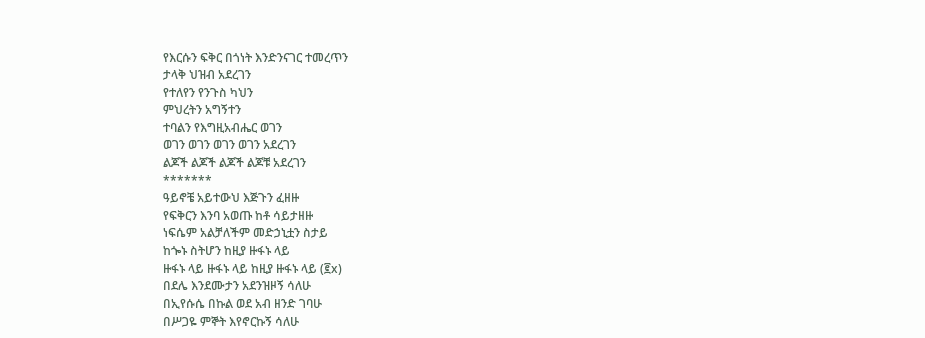የእርሱን ፍቅር በጎነት እንድንናገር ተመረጥን
ታላቅ ህዝብ አደረገን
የተለየን የንጉስ ካህን
ምህረትን አግኝተን
ተባልን የእግዚአብሔር ወገን
ወገን ወገን ወገን ወገን አደረገን
ልጆች ልጆች ልጆች ልጆቹ አደረገን
*******
ዓይኖቼ አይተውህ እጅጉን ፈዘዙ
የፍቅርን እንባ አወጡ ከቶ ሳይታዘዙ
ነፍሴም አልቻለችም መድኃኒቷን ስታይ
ከጐኑ ስትሆን ከዚያ ዙፋኑ ላይ
ዙፋኑ ላይ ዙፋኑ ላይ ከዚያ ዙፋኑ ላይ (፪x)
በደሌ እንደሙታን አደንዝዞኝ ሳለሁ
በኢየሱሴ በኩል ወደ አብ ዘንድ ገባሁ
በሥጋዬ ምኞት እየኖርኩኝ ሳለሁ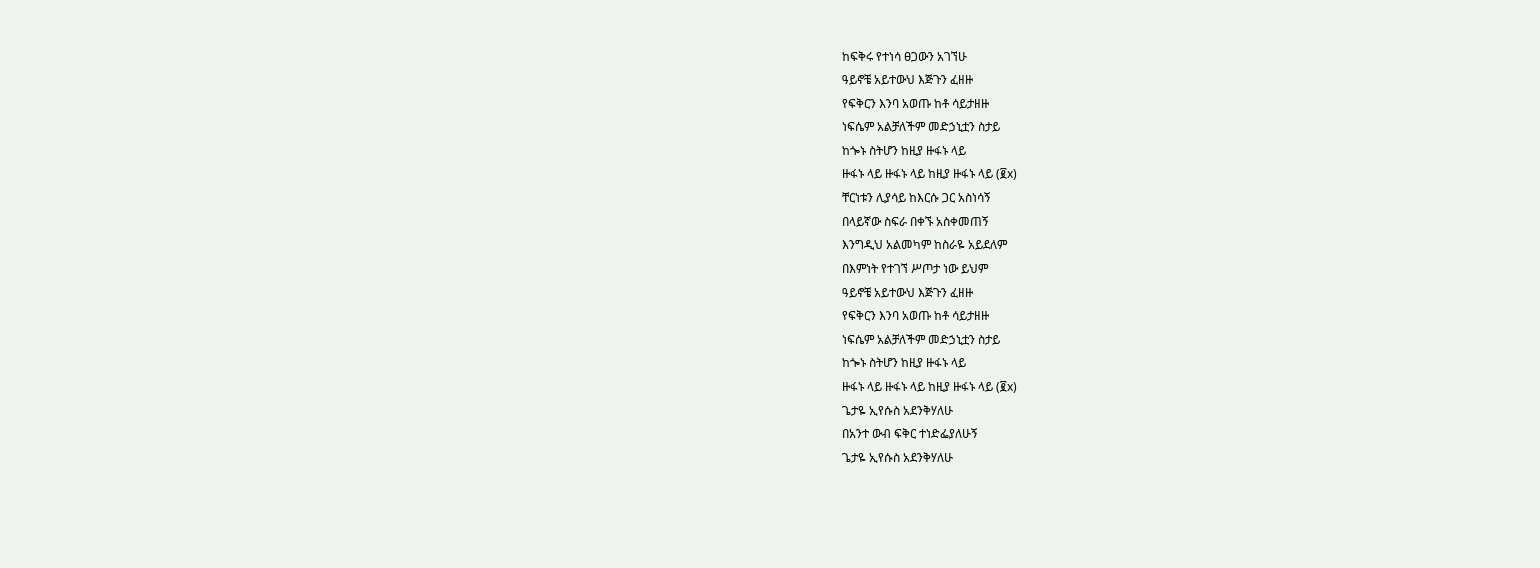ከፍቅሩ የተነሳ ፀጋውን አገኘሁ
ዓይኖቼ አይተውህ እጅጉን ፈዘዙ
የፍቅርን እንባ አወጡ ከቶ ሳይታዘዙ
ነፍሴም አልቻለችም መድኃኒቷን ስታይ
ከጐኑ ስትሆን ከዚያ ዙፋኑ ላይ
ዙፋኑ ላይ ዙፋኑ ላይ ከዚያ ዙፋኑ ላይ (፪x)
ቸርነቱን ሊያሳይ ከእርሱ ጋር አስነሳኝ
በላይኛው ስፍራ በቀኙ አስቀመጠኝ
እንግዲህ አልመካም ከስራዬ አይደለም
በእምነት የተገኘ ሥጦታ ነው ይህም
ዓይኖቼ አይተውህ እጅጉን ፈዘዙ
የፍቅርን እንባ አወጡ ከቶ ሳይታዘዙ
ነፍሴም አልቻለችም መድኃኒቷን ስታይ
ከጐኑ ስትሆን ከዚያ ዙፋኑ ላይ
ዙፋኑ ላይ ዙፋኑ ላይ ከዚያ ዙፋኑ ላይ (፪x)
ጌታዬ ኢየሱስ አደንቅሃለሁ
በአንተ ውብ ፍቅር ተነድፌያለሁኝ
ጌታዬ ኢየሱስ አደንቅሃለሁ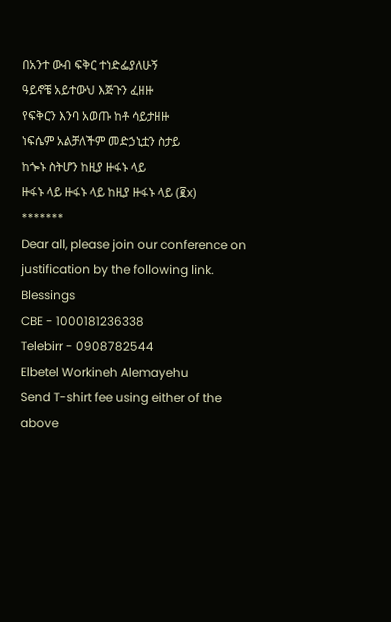በአንተ ውብ ፍቅር ተነድፌያለሁኝ
ዓይኖቼ አይተውህ እጅጉን ፈዘዙ
የፍቅርን እንባ አወጡ ከቶ ሳይታዘዙ
ነፍሴም አልቻለችም መድኃኒቷን ስታይ
ከጐኑ ስትሆን ከዚያ ዙፋኑ ላይ
ዙፋኑ ላይ ዙፋኑ ላይ ከዚያ ዙፋኑ ላይ (፪x)
*******
Dear all, please join our conference on justification by the following link. Blessings
CBE - 1000181236338
Telebirr - 0908782544
Elbetel Workineh Alemayehu
Send T-shirt fee using either of the above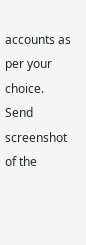accounts as per your choice.
Send screenshot of the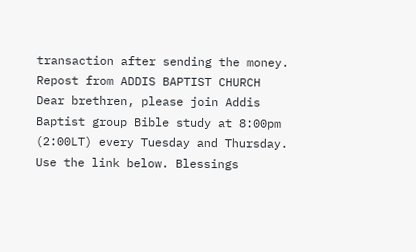transaction after sending the money.
Repost from ADDIS BAPTIST CHURCH
Dear brethren, please join Addis Baptist group Bible study at 8:00pm (2:00LT) every Tuesday and Thursday. Use the link below. Blessings